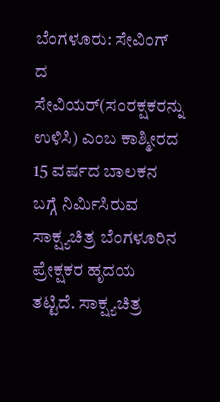ಬೆಂಗಳೂರು: ಸೇವಿಂಗ್ ದ ಸೇವಿಯರ್(ಸಂರಕ್ಷಕರನ್ನು ಉಳಿಸಿ) ಎಂಬ ಕಾಶ್ಮೀರದ 15 ವರ್ಷದ ಬಾಲಕನ ಬಗ್ಗೆ ನಿರ್ಮಿಸಿರುವ ಸಾಕ್ಷ್ಯಚಿತ್ರ ಬೆಂಗಳೂರಿನ ಪ್ರೇಕ್ಷಕರ ಹೃದಯ ತಟ್ಟಿದೆ. ಸಾಕ್ಷ್ಯಚಿತ್ರ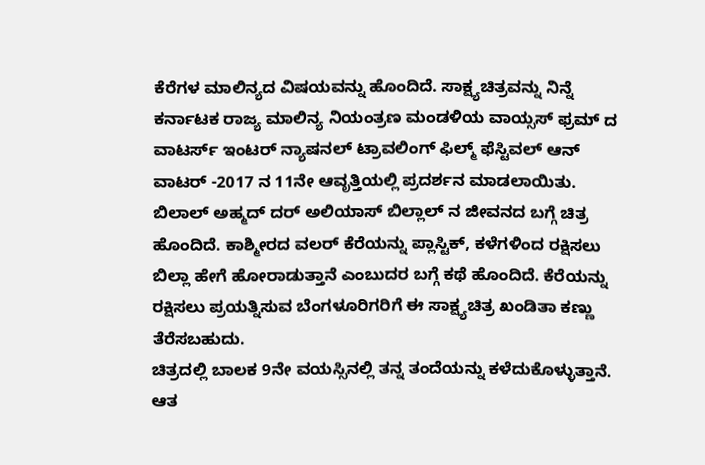ಕೆರೆಗಳ ಮಾಲಿನ್ಯದ ವಿಷಯವನ್ನು ಹೊಂದಿದೆ. ಸಾಕ್ಷ್ಯಚಿತ್ರವನ್ನು ನಿನ್ನೆ ಕರ್ನಾಟಕ ರಾಜ್ಯ ಮಾಲಿನ್ಯ ನಿಯಂತ್ರಣ ಮಂಡಳಿಯ ವಾಯ್ಸಸ್ ಫ್ರಮ್ ದ ವಾಟರ್ಸ್ ಇಂಟರ್ ನ್ಯಾಷನಲ್ ಟ್ರಾವಲಿಂಗ್ ಫಿಲ್ಮ್ ಫೆಸ್ಟಿವಲ್ ಆನ್ ವಾಟರ್ -2017 ನ 11ನೇ ಆವೃತ್ತಿಯಲ್ಲಿ ಪ್ರದರ್ಶನ ಮಾಡಲಾಯಿತು.
ಬಿಲಾಲ್ ಅಹ್ಮದ್ ದರ್ ಅಲಿಯಾಸ್ ಬಿಲ್ಲಾಲ್ ನ ಜೀವನದ ಬಗ್ಗೆ ಚಿತ್ರ ಹೊಂದಿದೆ. ಕಾಶ್ಮೀರದ ವಲರ್ ಕೆರೆಯನ್ನು ಪ್ಲಾಸ್ಟಿಕ್, ಕಳೆಗಳಿಂದ ರಕ್ಷಿಸಲು ಬಿಲ್ಲಾ ಹೇಗೆ ಹೋರಾಡುತ್ತಾನೆ ಎಂಬುದರ ಬಗ್ಗೆ ಕಥೆ ಹೊಂದಿದೆ. ಕೆರೆಯನ್ನು ರಕ್ಷಿಸಲು ಪ್ರಯತ್ನಿಸುವ ಬೆಂಗಳೂರಿಗರಿಗೆ ಈ ಸಾಕ್ಷ್ಯಚಿತ್ರ ಖಂಡಿತಾ ಕಣ್ಣು ತೆರೆಸಬಹುದು.
ಚಿತ್ರದಲ್ಲಿ ಬಾಲಕ 9ನೇ ವಯಸ್ಸಿನಲ್ಲಿ ತನ್ನ ತಂದೆಯನ್ನು ಕಳೆದುಕೊಳ್ಳುತ್ತಾನೆ. ಆತ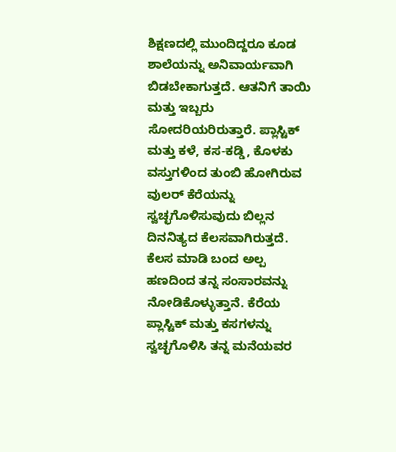ಶಿಕ್ಷಣದಲ್ಲಿ ಮುಂದಿದ್ದರೂ ಕೂಡ ಶಾಲೆಯನ್ನು ಅನಿವಾರ್ಯವಾಗಿ ಬಿಡಬೇಕಾಗುತ್ತದೆ. ಆತನಿಗೆ ತಾಯಿ ಮತ್ತು ಇಬ್ಬರು ಸೋದರಿಯರಿರುತ್ತಾರೆ. ಪ್ಲಾಸ್ಟಿಕ್ ಮತ್ತು ಕಳೆ, ಕಸ-ಕಡ್ಡಿ, ಕೊಳಕು ವಸ್ತುಗಳಿಂದ ತುಂಬಿ ಹೋಗಿರುವ ವುಲರ್ ಕೆರೆಯನ್ನು ಸ್ವಚ್ಛಗೊಳಿಸುವುದು ಬಿಲ್ಲನ ದಿನನಿತ್ಯದ ಕೆಲಸವಾಗಿರುತ್ತದೆ. ಕೆಲಸ ಮಾಡಿ ಬಂದ ಅಲ್ಪ ಹಣದಿಂದ ತನ್ನ ಸಂಸಾರವನ್ನು ನೋಡಿಕೊಳ್ಳುತ್ತಾನೆ. ಕೆರೆಯ ಪ್ಲಾಸ್ಟಿಕ್ ಮತ್ತು ಕಸಗಳನ್ನು ಸ್ವಚ್ಛಗೊಳಿಸಿ ತನ್ನ ಮನೆಯವರ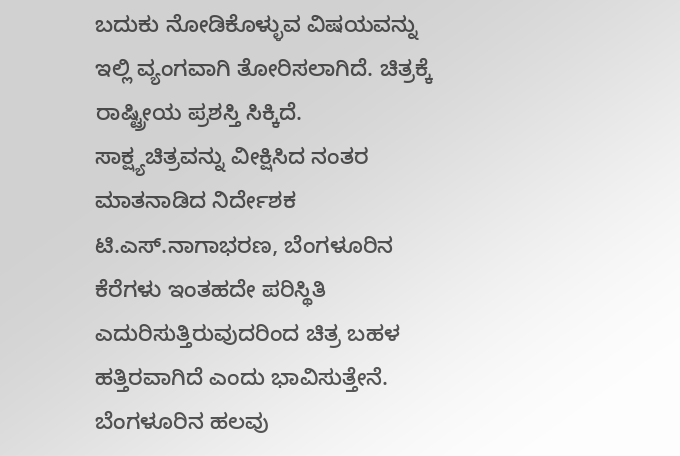ಬದುಕು ನೋಡಿಕೊಳ್ಳುವ ವಿಷಯವನ್ನು ಇಲ್ಲಿ ವ್ಯಂಗವಾಗಿ ತೋರಿಸಲಾಗಿದೆ. ಚಿತ್ರಕ್ಕೆ ರಾಷ್ಟ್ರೀಯ ಪ್ರಶಸ್ತಿ ಸಿಕ್ಕಿದೆ.
ಸಾಕ್ಷ್ಯಚಿತ್ರವನ್ನು ವೀಕ್ಷಿಸಿದ ನಂತರ ಮಾತನಾಡಿದ ನಿರ್ದೇಶಕ ಟಿ.ಎಸ್.ನಾಗಾಭರಣ, ಬೆಂಗಳೂರಿನ ಕೆರೆಗಳು ಇಂತಹದೇ ಪರಿಸ್ಥಿತಿ ಎದುರಿಸುತ್ತಿರುವುದರಿಂದ ಚಿತ್ರ ಬಹಳ ಹತ್ತಿರವಾಗಿದೆ ಎಂದು ಭಾವಿಸುತ್ತೇನೆ. ಬೆಂಗಳೂರಿನ ಹಲವು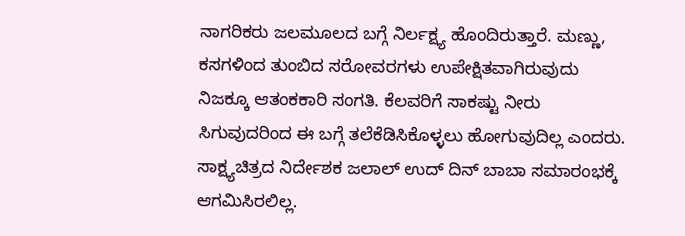ನಾಗರಿಕರು ಜಲಮೂಲದ ಬಗ್ಗೆ ನಿರ್ಲಕ್ಷ್ಯ ಹೊಂದಿರುತ್ತಾರೆ. ಮಣ್ಣು, ಕಸಗಳಿಂದ ತುಂಬಿದ ಸರೋವರಗಳು ಉಪೇಕ್ಷಿತವಾಗಿರುವುದು ನಿಜಕ್ಕೂ ಆತಂಕಕಾರಿ ಸಂಗತಿ. ಕೆಲವರಿಗೆ ಸಾಕಷ್ಟು ನೀರು ಸಿಗುವುದರಿಂದ ಈ ಬಗ್ಗೆ ತಲೆಕೆಡಿಸಿಕೊಳ್ಳಲು ಹೋಗುವುದಿಲ್ಲ ಎಂದರು.
ಸಾಕ್ಷ್ಯಚಿತ್ರದ ನಿರ್ದೇಶಕ ಜಲಾಲ್ ಉದ್ ದಿನ್ ಬಾಬಾ ಸಮಾರಂಭಕ್ಕೆ ಆಗಮಿಸಿರಲಿಲ್ಲ.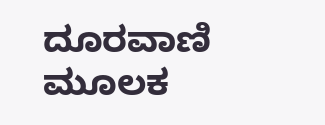ದೂರವಾಣಿ ಮೂಲಕ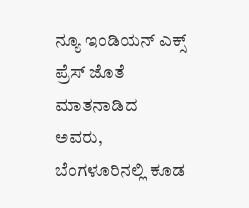ನ್ಯೂ ಇಂಡಿಯನ್ ಎಕ್ಸ್ ಪ್ರೆಸ್ ಜೊತೆ ಮಾತನಾಡಿದ ಅವರು, ಬೆಂಗಳೂರಿನಲ್ಲಿ ಕೂಡ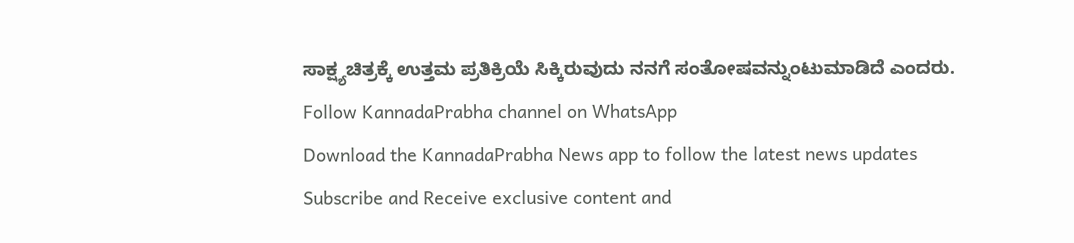ಸಾಕ್ಷ್ಯಚಿತ್ರಕ್ಕೆ ಉತ್ತಮ ಪ್ರತಿಕ್ರಿಯೆ ಸಿಕ್ಕಿರುವುದು ನನಗೆ ಸಂತೋಷವನ್ನುಂಟುಮಾಡಿದೆ ಎಂದರು.
Follow KannadaPrabha channel on WhatsApp
Download the KannadaPrabha News app to follow the latest news updates
Subscribe and Receive exclusive content and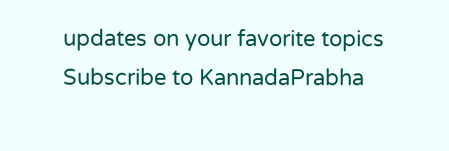updates on your favorite topics
Subscribe to KannadaPrabha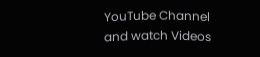YouTube Channel and watch Videos